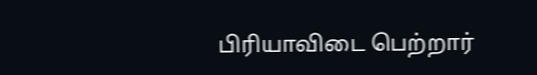பிரியாவிடை பெற்றார்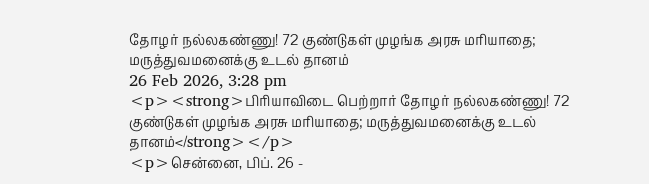தோழர் நல்லகண்ணு! 72 குண்டுகள் முழங்க அரசு மரியாதை; மருத்துவமனைக்கு உடல் தானம்
26 Feb 2026, 3:28 pm
<p><strong>பிரியாவிடை பெற்றார் தோழர் நல்லகண்ணு! 72 குண்டுகள் முழங்க அரசு மரியாதை; மருத்துவமனைக்கு உடல் தானம்</strong></p>
<p>சென்னை, பிப். 26 -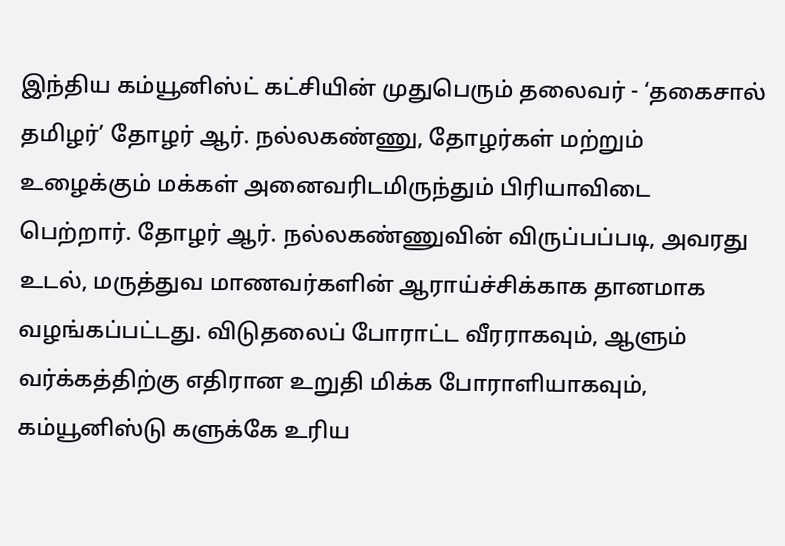இந்திய கம்யூனிஸ்ட் கட்சியின் முதுபெரும் தலைவர் - ‘தகைசால் தமிழர்’ தோழர் ஆர். நல்லகண்ணு, தோழர்கள் மற்றும் உழைக்கும் மக்கள் அனைவரிடமிருந்தும் பிரியாவிடை பெற்றார். தோழர் ஆர். நல்லகண்ணுவின் விருப்பப்படி, அவரது உடல், மருத்துவ மாணவர்களின் ஆராய்ச்சிக்காக தானமாக வழங்கப்பட்டது. விடுதலைப் போராட்ட வீரராகவும், ஆளும் வர்க்கத்திற்கு எதிரான உறுதி மிக்க போராளியாகவும், கம்யூனிஸ்டு களுக்கே உரிய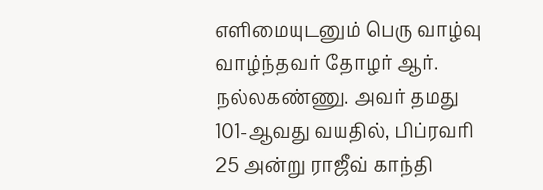எளிமையுடனும் பெரு வாழ்வு வாழ்ந்தவர் தோழர் ஆர். நல்லகண்ணு. அவர் தமது 101-ஆவது வயதில், பிப்ரவரி 25 அன்று ராஜீவ் காந்தி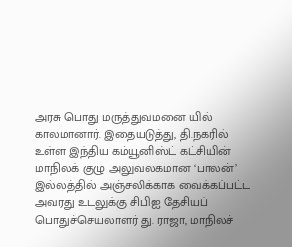அரசு பொது மருத்துவமனை யில் காலமானார். இதையடுத்து, தி.நகரில் உள்ள இந்திய கம்யூனிஸ்ட் கட்சியின் மாநிலக் குழு அலுவலகமான ‘பாலன்’ இல்லத்தில் அஞ்சலிக்காக வைக்கப்பட்ட அவரது உடலுக்கு சிபிஐ தேசியப் பொதுச்செயலாளர் து. ராஜா, மாநிலச்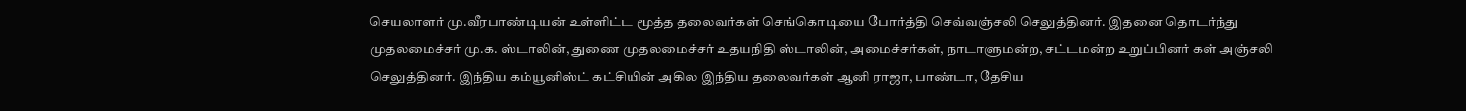செயலாளர் மு.வீரபாண்டியன் உள்ளிட்ட மூத்த தலைவர்கள் செங்கொடியை போர்த்தி செவ்வஞ்சலி செலுத்தினர். இதனை தொடர்ந்து முதலமைச்சர் மு.க. ஸ்டாலின், துணை முதலமைச்சர் உதயநிதி ஸ்டாலின், அமைச்சர்கள், நாடாளுமன்ற, சட்டமன்ற உறுப்பினர் கள் அஞ்சலி செலுத்தினர். இந்திய கம்யூனிஸ்ட் கட்சியின் அகில இந்திய தலைவர்கள் ஆனி ராஜா, பாண்டா, தேசிய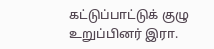கட்டுப்பாட்டுக் குழு உறுப்பினர் இரா.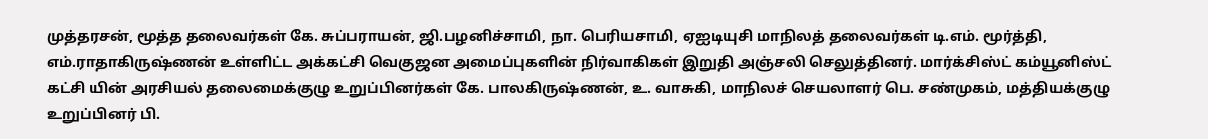முத்தரசன், மூத்த தலைவர்கள் கே. சுப்பராயன், ஜி.பழனிச்சாமி, நா. பெரியசாமி, ஏஐடியுசி மாநிலத் தலைவர்கள் டி.எம். மூர்த்தி, எம்.ராதாகிருஷ்ணன் உள்ளிட்ட அக்கட்சி வெகுஜன அமைப்புகளின் நிர்வாகிகள் இறுதி அஞ்சலி செலுத்தினர். மார்க்சிஸ்ட் கம்யூனிஸ்ட் கட்சி யின் அரசியல் தலைமைக்குழு உறுப்பினர்கள் கே. பாலகிருஷ்ணன், உ. வாசுகி, மாநிலச் செயலாளர் பெ. சண்முகம், மத்தியக்குழு உறுப்பினர் பி.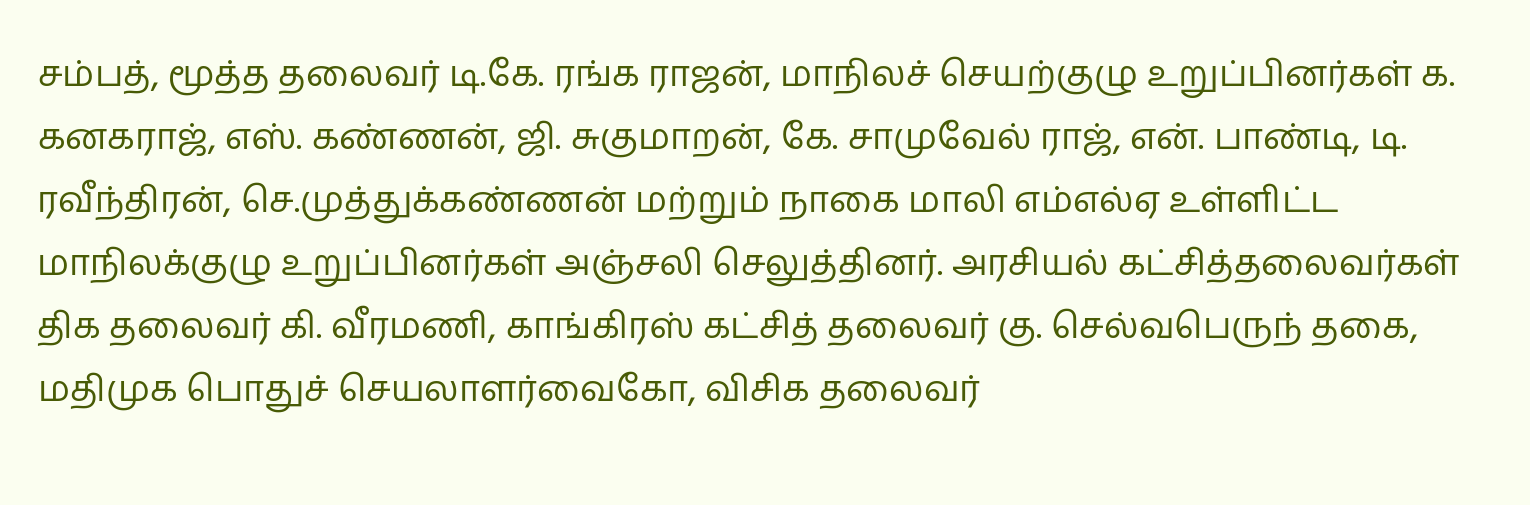சம்பத், மூத்த தலைவர் டி.கே. ரங்க ராஜன், மாநிலச் செயற்குழு உறுப்பினர்கள் க. கனகராஜ், எஸ். கண்ணன், ஜி. சுகுமாறன், கே. சாமுவேல் ராஜ், என். பாண்டி, டி. ரவீந்திரன், செ.முத்துக்கண்ணன் மற்றும் நாகை மாலி எம்எல்ஏ உள்ளிட்ட மாநிலக்குழு உறுப்பினர்கள் அஞ்சலி செலுத்தினர். அரசியல் கட்சித்தலைவர்கள் திக தலைவர் கி. வீரமணி, காங்கிரஸ் கட்சித் தலைவர் கு. செல்வபெருந் தகை, மதிமுக பொதுச் செயலாளர்வைகோ, விசிக தலைவர்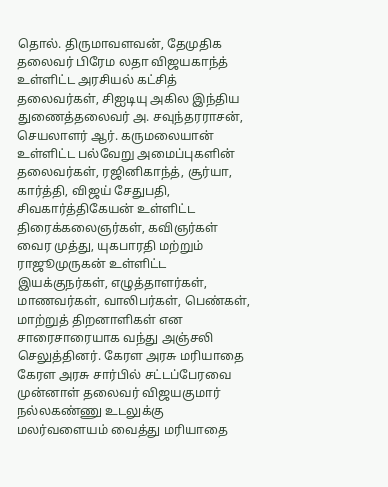தொல். திருமாவளவன், தேமுதிக தலைவர் பிரேம லதா விஜயகாந்த் உள்ளிட்ட அரசியல் கட்சித் தலைவர்கள், சிஐடியு அகில இந்திய துணைத்தலைவர் அ. சவுந்தரராசன், செயலாளர் ஆர். கருமலையான் உள்ளிட்ட பல்வேறு அமைப்புகளின் தலைவர்கள், ரஜினிகாந்த், சூர்யா, கார்த்தி, விஜய் சேதுபதி, சிவகார்த்திகேயன் உள்ளிட்ட திரைக்கலைஞர்கள், கவிஞர்கள் வைர முத்து, யுகபாரதி மற்றும் ராஜூமுருகன் உள்ளிட்ட இயக்குநர்கள், எழுத்தாளர்கள், மாணவர்கள், வாலிபர்கள், பெண்கள், மாற்றுத் திறனாளிகள் என சாரைசாரையாக வந்து அஞ்சலி செலுத்தினர். கேரள அரசு மரியாதை கேரள அரசு சார்பில் சட்டப்பேரவை முன்னாள் தலைவர் விஜயகுமார் நல்லகண்ணு உடலுக்கு மலர்வளையம் வைத்து மரியாதை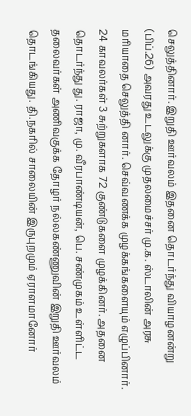செலுத்தினார். இறுதி ஊர்வலம் இதனை தொடர்ந்து வியாழனன்று (பிப்.26) அவரது உடலுக்கு முதலமைச்சர் மு.க. ஸ்டாலின் அரசு மரியாதை செலுத்தி னார். செவ்வணக்க முழக்கங்களையும் எழுப்பினார். 24 காவலர்கள் 3 சுற்றுகளாக 72 குண்டுகளை முழக்கினர். அதனை தொடர்ந்து து. ராஜா, மு. வீரபாண்டியன், பெ. சண்முகம் உள்ளிட்ட தலைவர்கள் அணிவகுக்க தோழர் நல்லகண்ணுவின் இறுதி ஊர்வலம் தொடங்கியது. தி.நகரில் சாலையின் இருபுறமும் ஏராளமானோர்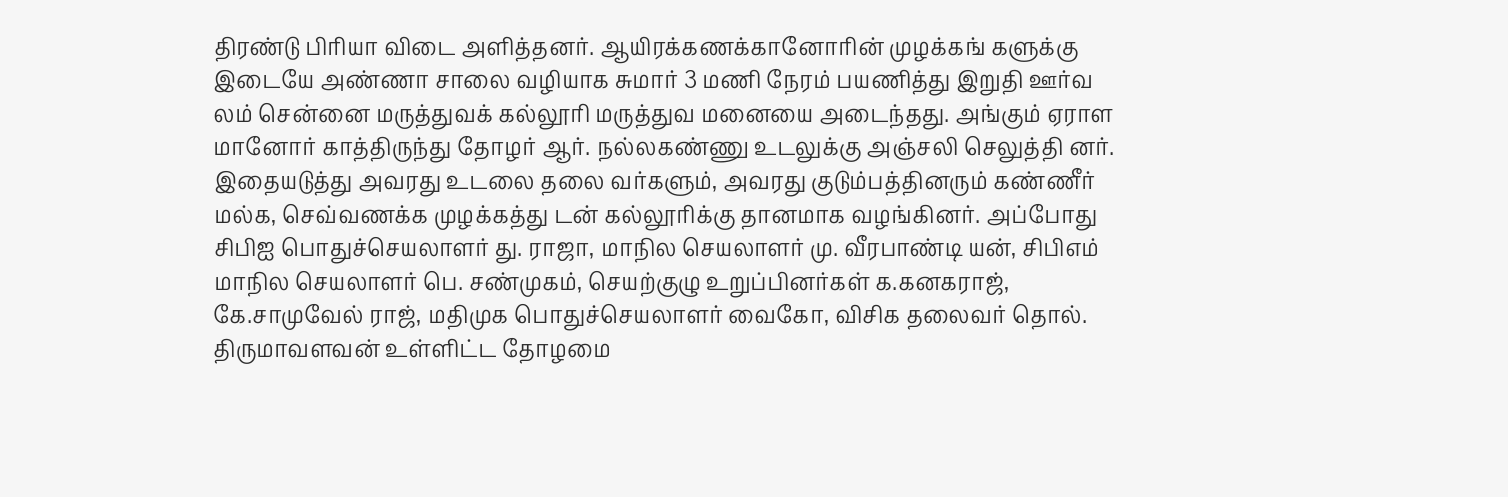திரண்டு பிரியா விடை அளித்தனர். ஆயிரக்கணக்கானோரின் முழக்கங் களுக்கு இடையே அண்ணா சாலை வழியாக சுமார் 3 மணி நேரம் பயணித்து இறுதி ஊர்வ லம் சென்னை மருத்துவக் கல்லூரி மருத்துவ மனையை அடைந்தது. அங்கும் ஏராள மானோர் காத்திருந்து தோழர் ஆர். நல்லகண்ணு உடலுக்கு அஞ்சலி செலுத்தி னர். இதையடுத்து அவரது உடலை தலை வர்களும், அவரது குடும்பத்தினரும் கண்ணீர் மல்க, செவ்வணக்க முழக்கத்து டன் கல்லூரிக்கு தானமாக வழங்கினர். அப்போது சிபிஐ பொதுச்செயலாளர் து. ராஜா, மாநில செயலாளர் மு. வீரபாண்டி யன், சிபிஎம் மாநில செயலாளர் பெ. சண்முகம், செயற்குழு உறுப்பினர்கள் க.கனகராஜ், கே.சாமுவேல் ராஜ், மதிமுக பொதுச்செயலாளர் வைகோ, விசிக தலைவர் தொல். திருமாவளவன் உள்ளிட்ட தோழமை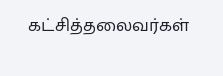கட்சித்தலைவர்கள்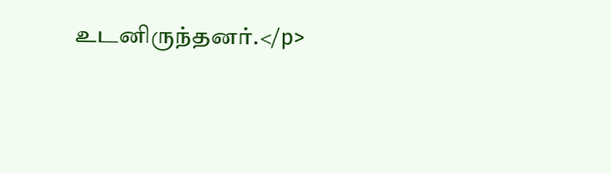உடனிருந்தனர்.</p>